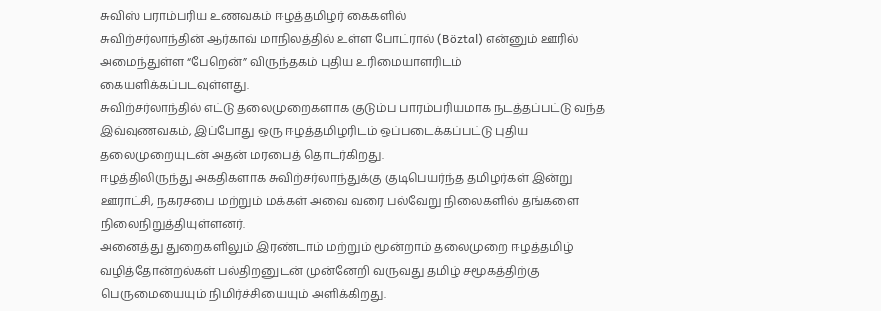சுவிஸ் பராம்பரிய உணவகம் ஈழத்தமிழர் கைகளில்
சுவிற்சர்லாந்தின் ஆர்காவ் மாநிலத்தில் உள்ள போட்ரால் (Böztal) என்னும் ஊரில் அமைந்துள்ள “பேறென்” விருந்தகம் புதிய உரிமையாளரிடம் கையளிக்கப்படவுள்ளது.
சுவிற்சர்லாந்தில் எட்டு தலைமுறைகளாக குடும்ப பாரம்பரியமாக நடத்தப்பட்டு வந்த இவ்வுணவகம், இப்போது ஒரு ஈழத்தமிழரிடம் ஒப்படைக்கப்பட்டு புதிய தலைமுறையுடன் அதன் மரபைத் தொடர்கிறது.
ஈழத்திலிருந்து அகதிகளாக சுவிற்சர்லாந்துக்கு குடிபெயர்ந்த தமிழர்கள் இன்று ஊராட்சி, நகரசபை மற்றும் மக்கள் அவை வரை பல்வேறு நிலைகளில் தங்களை நிலைநிறுத்தியுள்ளனர்.
அனைத்து துறைகளிலும் இரண்டாம் மற்றும் மூன்றாம் தலைமுறை ஈழத்தமிழ் வழித்தோன்றல்கள் பல்திறனுடன் முன்னேறி வருவது தமிழ் சமூகத்திற்கு பெருமையையும் நிமிர்ச்சியையும் அளிக்கிறது.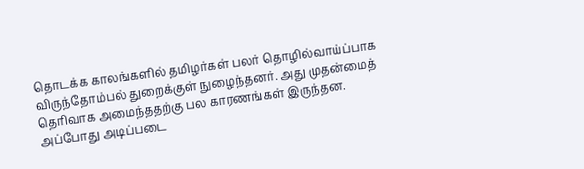தொடக்க காலங்களில் தமிழர்கள் பலர் தொழில்வாய்ப்பாக விருந்தோம்பல் துறைக்குள் நுழைந்தனர். அது முதன்மைத் தெரிவாக அமைந்ததற்கு பல காரணங்கள் இருந்தன.
அப்போது அடிப்படை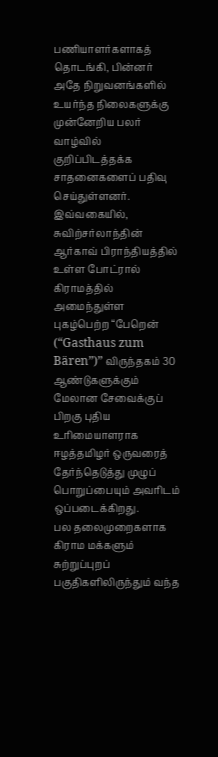பணியாளர்களாகத் தொடங்கி, பின்னர் அதே நிறுவனங்களில் உயர்ந்த நிலைகளுக்கு முன்னேறிய பலர் வாழ்வில் குறிப்பிடத்தக்க சாதனைகளைப் பதிவு செய்துள்ளனர்.
இவ்வகையில், சுவிற்சர்லாந்தின் ஆர்காவ் பிராந்தியத்தில் உள்ள போட்ரால் கிராமத்தில் அமைந்துள்ள புகழ்பெற்ற “பேறென் (“Gasthaus zum Bären”)” விருந்தகம் 30 ஆண்டுகளுக்கும் மேலான சேவைக்குப் பிறகு புதிய உரிமையாளராக ஈழத்தமிழர் ஒருவரைத் தேர்ந்தெடுத்து முழுப் பொறுப்பையும் அவரிடம் ஒப்படைக்கிறது.
பல தலைமுறைகளாக கிராம மக்களும் சுற்றுப்புறப் பகுதிகளிலிருந்தும் வந்த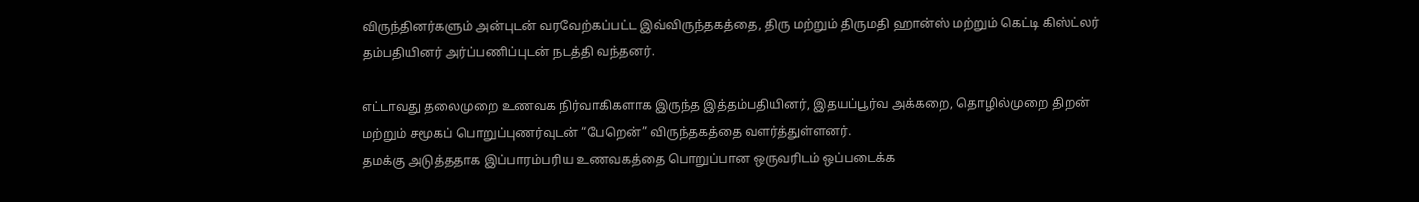விருந்தினர்களும் அன்புடன் வரவேற்கப்பட்ட இவ்விருந்தகத்தை, திரு மற்றும் திருமதி ஹான்ஸ் மற்றும் கெட்டி கிஸ்ட்லர் தம்பதியினர் அர்ப்பணிப்புடன் நடத்தி வந்தனர்.

எட்டாவது தலைமுறை உணவக நிர்வாகிகளாக இருந்த இத்தம்பதியினர், இதயப்பூர்வ அக்கறை, தொழில்முறை திறன் மற்றும் சமூகப் பொறுப்புணர்வுடன் “பேறென்” விருந்தகத்தை வளர்த்துள்ளனர்.
தமக்கு அடுத்ததாக இப்பாரம்பரிய உணவகத்தை பொறுப்பான ஒருவரிடம் ஒப்படைக்க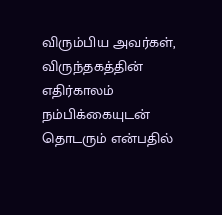விரும்பிய அவர்கள், விருந்தகத்தின் எதிர்காலம் நம்பிக்கையுடன் தொடரும் என்பதில்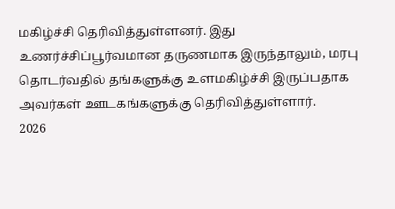மகிழ்ச்சி தெரிவித்துள்ளனர். இது உணர்ச்சிப்பூர்வமான தருணமாக இருந்தாலும், மரபு தொடர்வதில் தங்களுக்கு உளமகிழ்ச்சி இருப்பதாக அவர்கள் ஊடகங்களுக்கு தெரிவித்துள்ளார்.
2026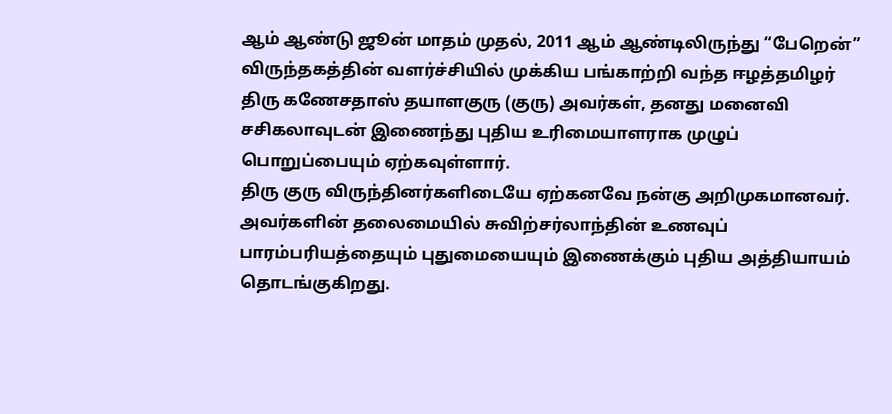ஆம் ஆண்டு ஜூன் மாதம் முதல், 2011 ஆம் ஆண்டிலிருந்து “பேறென்” விருந்தகத்தின் வளர்ச்சியில் முக்கிய பங்காற்றி வந்த ஈழத்தமிழர் திரு கணேசதாஸ் தயாளகுரு (குரு) அவர்கள், தனது மனைவி சசிகலாவுடன் இணைந்து புதிய உரிமையாளராக முழுப் பொறுப்பையும் ஏற்கவுள்ளார்.
திரு குரு விருந்தினர்களிடையே ஏற்கனவே நன்கு அறிமுகமானவர். அவர்களின் தலைமையில் சுவிற்சர்லாந்தின் உணவுப் பாரம்பரியத்தையும் புதுமையையும் இணைக்கும் புதிய அத்தியாயம் தொடங்குகிறது.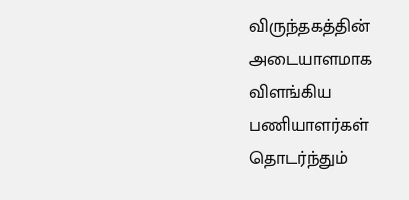விருந்தகத்தின் அடையாளமாக விளங்கிய பணியாளர்கள் தொடர்ந்தும்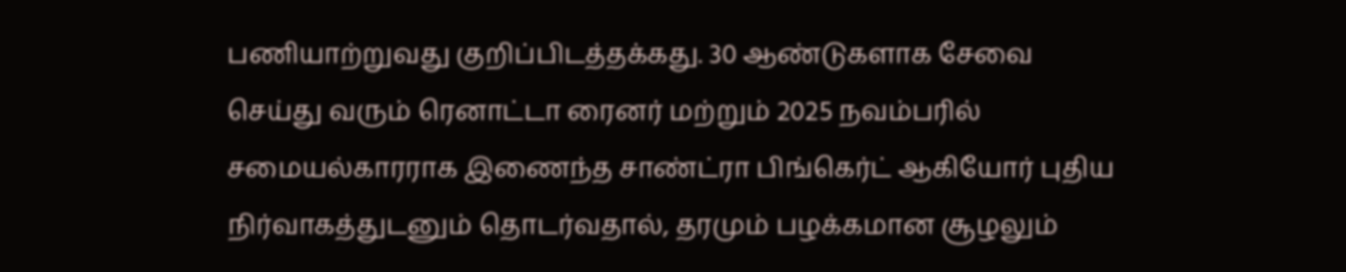பணியாற்றுவது குறிப்பிடத்தக்கது. 30 ஆண்டுகளாக சேவை செய்து வரும் ரெனாட்டா ரைனர் மற்றும் 2025 நவம்பரில் சமையல்காரராக இணைந்த சாண்ட்ரா பிங்கெர்ட் ஆகியோர் புதிய நிர்வாகத்துடனும் தொடர்வதால், தரமும் பழக்கமான சூழலும்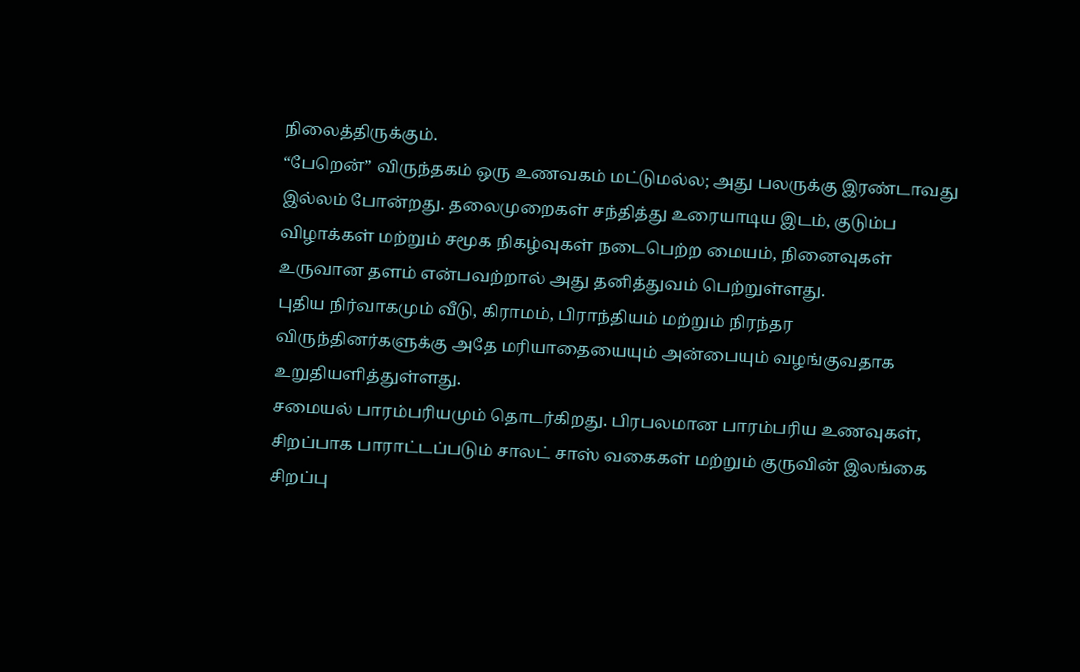நிலைத்திருக்கும்.
“பேறென்” விருந்தகம் ஒரு உணவகம் மட்டுமல்ல; அது பலருக்கு இரண்டாவது இல்லம் போன்றது. தலைமுறைகள் சந்தித்து உரையாடிய இடம், குடும்ப விழாக்கள் மற்றும் சமூக நிகழ்வுகள் நடைபெற்ற மையம், நினைவுகள் உருவான தளம் என்பவற்றால் அது தனித்துவம் பெற்றுள்ளது.
புதிய நிர்வாகமும் வீடு, கிராமம், பிராந்தியம் மற்றும் நிரந்தர விருந்தினர்களுக்கு அதே மரியாதையையும் அன்பையும் வழங்குவதாக உறுதியளித்துள்ளது.
சமையல் பாரம்பரியமும் தொடர்கிறது. பிரபலமான பாரம்பரிய உணவுகள், சிறப்பாக பாராட்டப்படும் சாலட் சாஸ் வகைகள் மற்றும் குருவின் இலங்கை சிறப்பு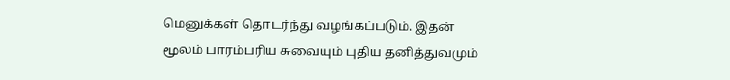மெனுக்கள் தொடர்ந்து வழங்கப்படும். இதன் மூலம் பாரம்பரிய சுவையும் புதிய தனித்துவமும்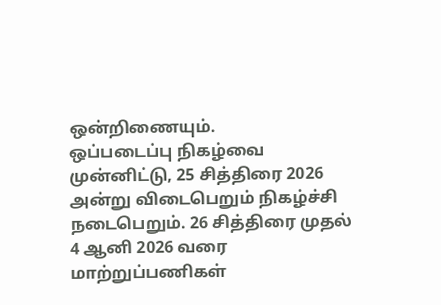ஒன்றிணையும்.
ஒப்படைப்பு நிகழ்வை முன்னிட்டு, 25 சித்திரை 2026 அன்று விடைபெறும் நிகழ்ச்சி நடைபெறும். 26 சித்திரை முதல் 4 ஆனி 2026 வரை மாற்றுப்பணிகள்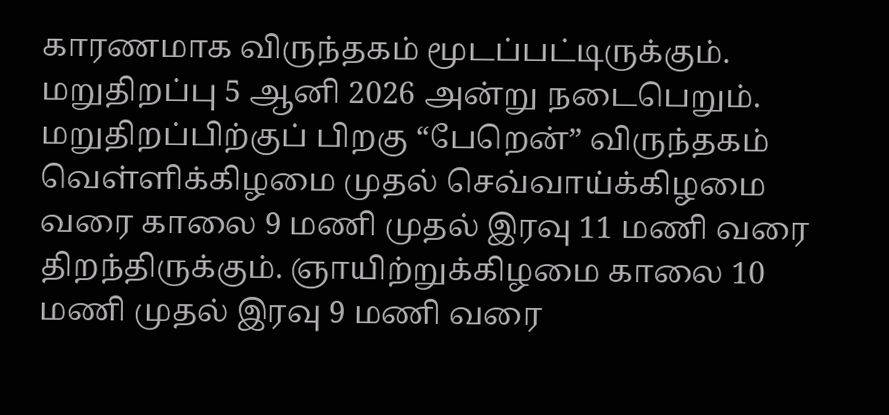காரணமாக விருந்தகம் மூடப்பட்டிருக்கும். மறுதிறப்பு 5 ஆனி 2026 அன்று நடைபெறும்.
மறுதிறப்பிற்குப் பிறகு “பேறென்” விருந்தகம் வெள்ளிக்கிழமை முதல் செவ்வாய்க்கிழமை வரை காலை 9 மணி முதல் இரவு 11 மணி வரை திறந்திருக்கும். ஞாயிற்றுக்கிழமை காலை 10 மணி முதல் இரவு 9 மணி வரை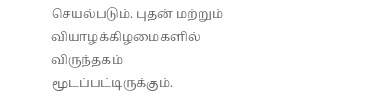செயல்படும். புதன் மற்றும் வியாழக்கிழமைகளில் விருந்தகம் மூடப்பட்டிருக்கும்.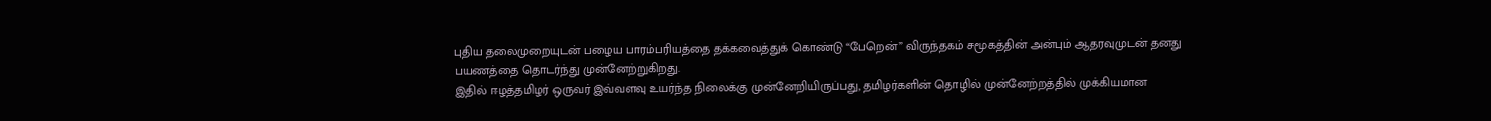புதிய தலைமுறையுடன் பழைய பாரம்பரியத்தை தக்கவைத்துக் கொண்டு “பேறென்” விருந்தகம் சமூகத்தின் அன்பும் ஆதரவுமுடன் தனது பயணத்தை தொடர்ந்து முன்னேற்றுகிறது.
இதில் ஈழத்தமிழர் ஒருவர் இவ்வளவு உயர்ந்த நிலைக்கு முன்னேறியிருப்பது, தமிழர்களின் தொழில் முன்னேற்றத்தில் முக்கியமான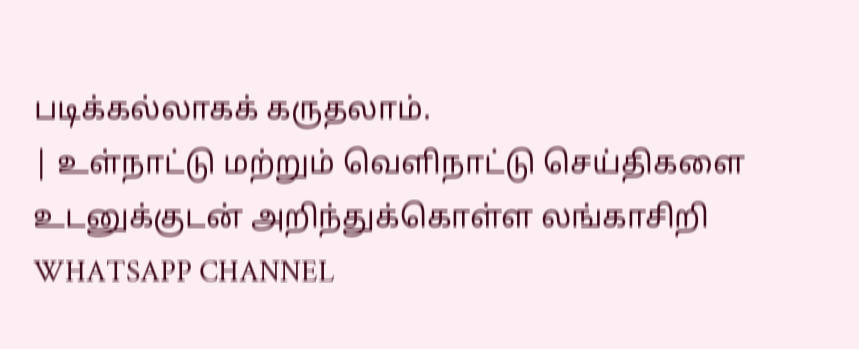படிக்கல்லாகக் கருதலாம்.
| உள்நாட்டு மற்றும் வெளிநாட்டு செய்திகளை உடனுக்குடன் அறிந்துக்கொள்ள லங்காசிறி WHATSAPP CHANNEL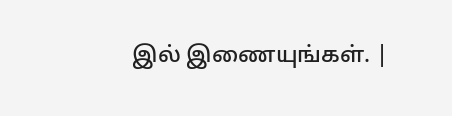இல் இணையுங்கள். |